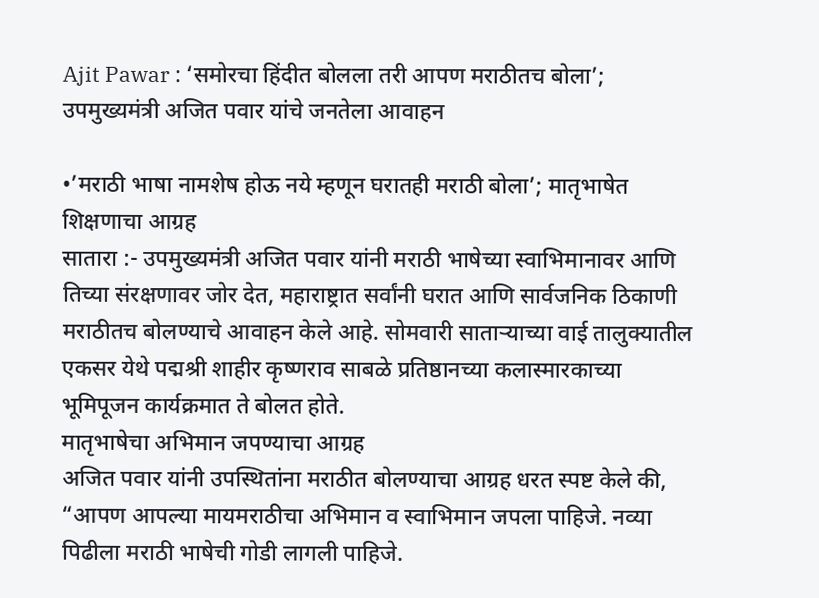Ajit Pawar : ‘समोरचा हिंदीत बोलला तरी आपण मराठीतच बोला’; उपमुख्यमंत्री अजित पवार यांचे जनतेला आवाहन

•’मराठी भाषा नामशेष होऊ नये म्हणून घरातही मराठी बोला’; मातृभाषेत शिक्षणाचा आग्रह
सातारा :- उपमुख्यमंत्री अजित पवार यांनी मराठी भाषेच्या स्वाभिमानावर आणि तिच्या संरक्षणावर जोर देत, महाराष्ट्रात सर्वांनी घरात आणि सार्वजनिक ठिकाणी मराठीतच बोलण्याचे आवाहन केले आहे. सोमवारी साताऱ्याच्या वाई तालुक्यातील एकसर येथे पद्मश्री शाहीर कृष्णराव साबळे प्रतिष्ठानच्या कलास्मारकाच्या भूमिपूजन कार्यक्रमात ते बोलत होते.
मातृभाषेचा अभिमान जपण्याचा आग्रह
अजित पवार यांनी उपस्थितांना मराठीत बोलण्याचा आग्रह धरत स्पष्ट केले की, “आपण आपल्या मायमराठीचा अभिमान व स्वाभिमान जपला पाहिजे. नव्या पिढीला मराठी भाषेची गोडी लागली पाहिजे.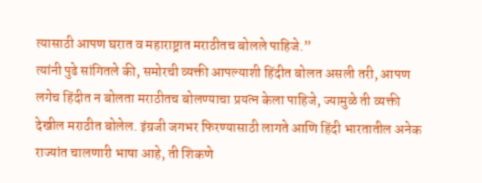त्यासाठी आपण घरात व महाराष्ट्रात मराठीतच बोलले पाहिजे.”
त्यांनी पुढे सांगितले की, समोरची व्यक्ती आपल्याशी हिंदीत बोलत असली तरी, आपण लगेच हिंदीत न बोलता मराठीतच बोलण्याचा प्रयत्न केला पाहिजे, ज्यामुळे ती व्यक्ती देखील मराठीत बोलेल. इंग्रजी जगभर फिरण्यासाठी लागते आणि हिंदी भारतातील अनेक राज्यांत चालणारी भाषा आहे, ती शिकणे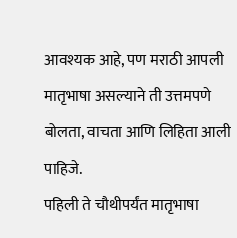आवश्यक आहे, पण मराठी आपली मातृभाषा असल्याने ती उत्तमपणे बोलता, वाचता आणि लिहिता आली पाहिजे.
पहिली ते चौथीपर्यंत मातृभाषा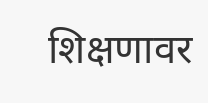शिक्षणावर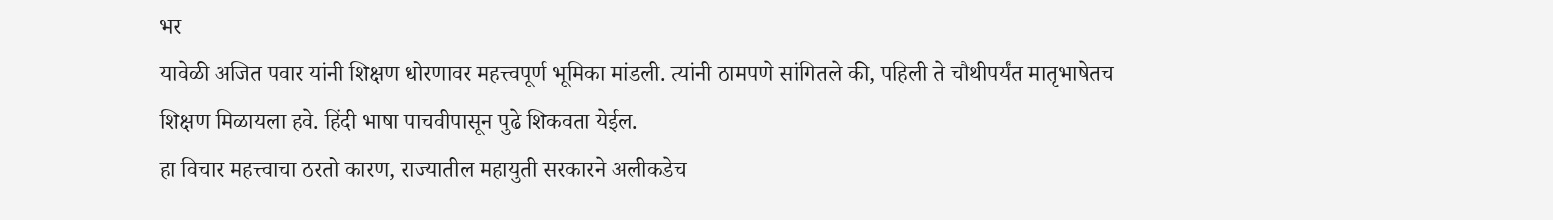भर
यावेळी अजित पवार यांनी शिक्षण धोरणावर महत्त्वपूर्ण भूमिका मांडली. त्यांनी ठामपणे सांगितले की, पहिली ते चौथीपर्यंत मातृभाषेतच शिक्षण मिळायला हवे. हिंदी भाषा पाचवीपासून पुढे शिकवता येईल.
हा विचार महत्त्वाचा ठरतो कारण, राज्यातील महायुती सरकारने अलीकडेच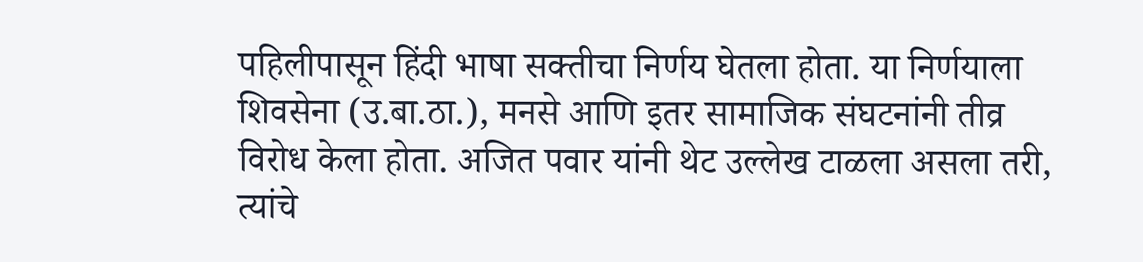पहिलीपासून हिंदी भाषा सक्तीचा निर्णय घेतला होता. या निर्णयाला शिवसेना (उ.बा.ठा.), मनसे आणि इतर सामाजिक संघटनांनी तीव्र विरोध केला होता. अजित पवार यांनी थेट उल्लेख टाळला असला तरी, त्यांचे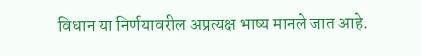विधान या निर्णयावरील अप्रत्यक्ष भाष्य मानले जात आहे.